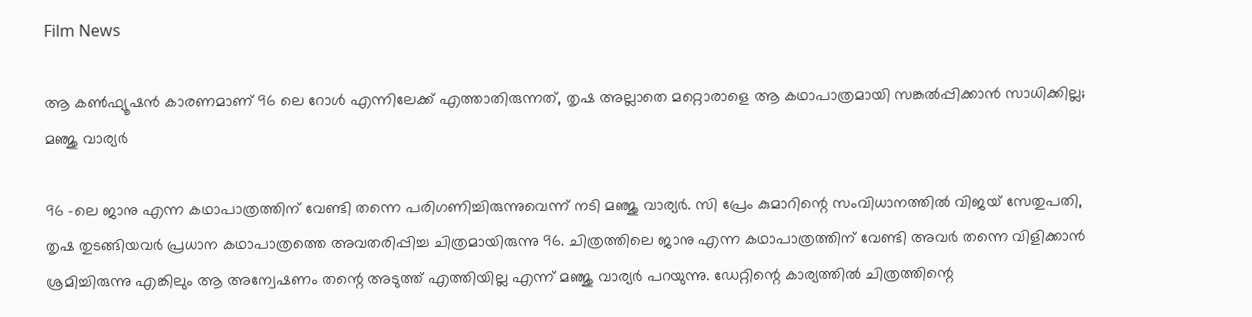Film News

ആ കൺഫ്യൂഷൻ കാരണമാണ് 96 ലെ റോൾ എന്നിലേക്ക് എത്താതിരുന്നത്, തൃഷ അല്ലാതെ മറ്റൊരാളെ ആ കഥാപാത്രമായി സങ്കൽപ്പിക്കാൻ സാധിക്കില്ല; മഞ്ജു വാര്യർ

96 -ലെ ജാനു എന്ന കഥാപാത്രത്തിന് വേണ്ടി തന്നെ പരിഗണിച്ചിരുന്നുവെന്ന് നടി മഞ്ജു വാര്യർ. സി പ്രേം കുമാറിന്റെ സംവിധാനത്തിൽ വിജയ് സേതുപതി, തൃഷ തുടങ്ങിയവർ പ്രധാന കഥാപാത്രത്തെ അവതരിപ്പിച്ച ചിത്രമായിരുന്നു 96. ചിത്രത്തിലെ ജാനു എന്ന കഥാപാത്രത്തിന് വേണ്ടി അവർ തന്നെ വിളിക്കാൻ ശ്രമിച്ചിരുന്നു എങ്കിലും ആ അന്വേഷണം തന്റെ അടുത്ത് എത്തിയില്ല എന്ന് മഞ്ജു വാര്യർ പറയുന്നു. ഡേറ്റിന്റെ കാര്യത്തിൽ ചിത്രത്തിന്റെ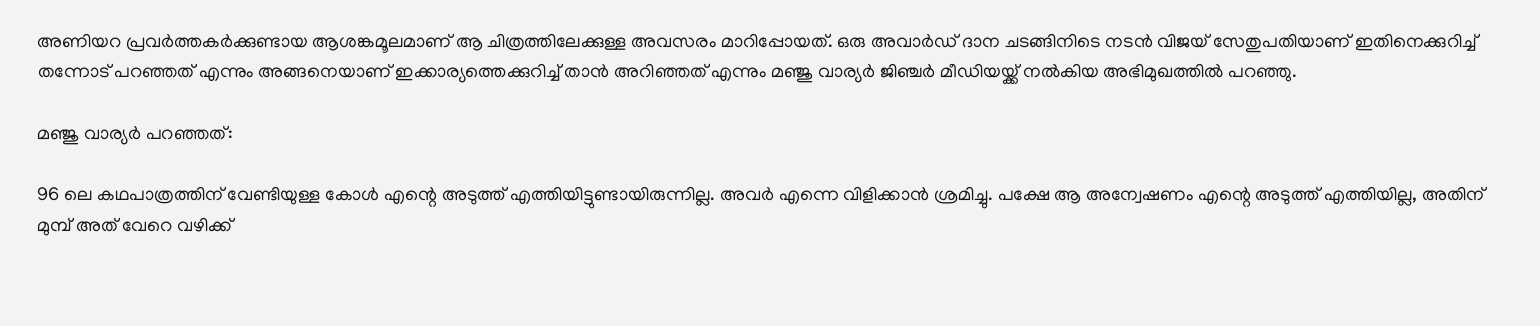അണിയറ പ്രവർത്തകർക്കുണ്ടായ ആശങ്കമൂലമാണ് ആ ചിത്രത്തിലേക്കുള്ള അവസരം മാറിപ്പോയത്. ഒരു അവാർഡ് ദാന ചടങ്ങിനിടെ നടൻ വിജയ് സേതുപതിയാണ് ഇതിനെക്കുറിച്ച് തന്നോട് പറഞ്ഞത് എന്നും അങ്ങനെയാണ് ഇക്കാര്യത്തെക്കുറിച്ച് താൻ അറിഞ്ഞത് എന്നും മഞ്ജു വാര്യർ ജിഞ്ചർ മീഡിയയ്ക്ക് നൽകിയ അഭിമുഖത്തിൽ പറഞ്ഞു.

മഞ്ജു വാര്യർ പറഞ്ഞത്:

96 ലെ കഥപാത്രത്തിന് വേണ്ടിയുള്ള കോൾ എന്റെ അടുത്ത് എത്തിയിട്ടുണ്ടായിരുന്നില്ല. അവർ എന്നെ വിളിക്കാൻ ശ്രമിച്ചു. പക്ഷേ ആ അന്വേഷണം എന്റെ അടുത്ത് എത്തിയില്ല, അതിന് മുമ്പ് അത് വേറെ വഴിക്ക്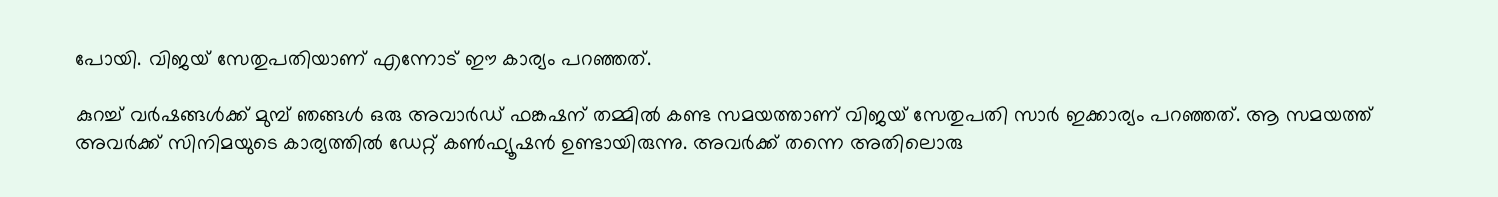പോയി. വിജയ് സേതുപതിയാണ് എന്നോട് ഈ കാര്യം പറഞ്ഞത്.

കുറച്ച് വർഷങ്ങൾക്ക് മുമ്പ് ഞങ്ങൾ ഒരു അവാർഡ് ഫങ്കഷന്‌ തമ്മിൽ കണ്ട സമയത്താണ് വിജയ് സേതുപതി സാർ ഇക്കാര്യം പറഞ്ഞത്. ആ സമയത്ത് അവർക്ക് സിനിമയുടെ കാര്യത്തിൽ ഡേറ്റ് കൺഫ്യൂഷൻ ഉണ്ടായിരുന്നു. അവർക്ക് തന്നെ അതിലൊരു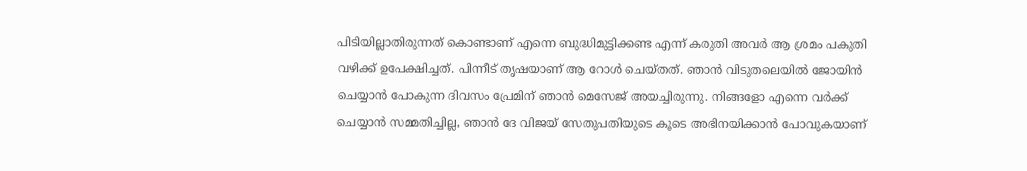പിടിയില്ലാതിരുന്നത് കൊണ്ടാണ് എന്നെ ബുദ്ധിമുട്ടിക്കണ്ട എന്ന് കരുതി അവർ ആ ശ്രമം പകുതി വഴിക്ക് ഉപേക്ഷിച്ചത്. പിന്നീട് തൃഷയാണ് ആ റോൾ ചെയ്തത്. ഞാൻ വിടുതലെയിൽ ജോയിൻ ചെയ്യാൻ പോകുന്ന ദിവസം പ്രേമിന് ഞാൻ മെസേജ് അയച്ചിരുന്നു. നിങ്ങളോ എന്നെ വർക്ക് ചെയ്യാൻ സമ്മതിച്ചില്ല, ഞാൻ ദേ വിജയ് സേതുപതിയുടെ കൂടെ അഭിനയിക്കാൻ പോവുകയാണ്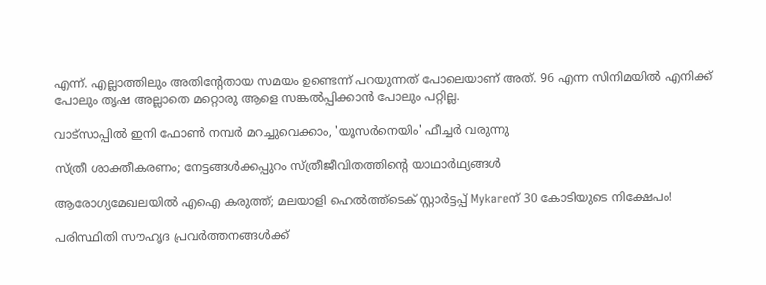എന്ന്. എല്ലാത്തിലും അതിന്റേതായ സമയം ഉണ്ടെന്ന് പറയുന്നത് പോലെയാണ് അത്. 96 എന്ന സിനിമയിൽ എനിക്ക് പോലും തൃഷ അല്ലാതെ മറ്റൊരു ആളെ സങ്കൽപ്പിക്കാൻ പോലും പറ്റില്ല.

വാട്‌സാപ്പിൽ ഇനി ഫോൺ നമ്പർ മറച്ചുവെക്കാം, 'യൂസർനെയിം' ഫീച്ചർ വരുന്നു

സ്ത്രീ ശാക്തീകരണം; നേട്ടങ്ങള്‍ക്കപ്പുറം സ്ത്രീജീവിതത്തിന്റെ യാഥാര്‍ഥ്യങ്ങള്‍

ആരോഗ്യമേഖലയിൽ എഐ കരുത്ത്; മലയാളി ഹെൽത്ത്‌ടെക് സ്റ്റാർട്ടപ്പ് Mykareന് 30 കോടിയുടെ നിക്ഷേപം!

പരിസ്ഥിതി സൗഹൃദ പ്രവർത്തനങ്ങൾക്ക്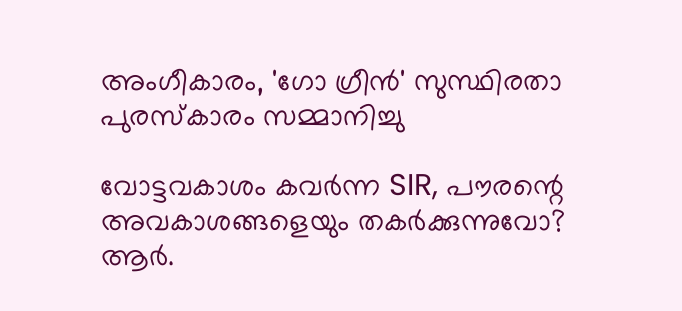അംഗീകാരം, 'ഗോ ഗ്രീൻ' സുസ്ഥിരതാ പുരസ്കാരം സമ്മാനിച്ചു

വോട്ടവകാശം കവർന്ന SIR, പൗരന്റെ അവകാശങ്ങളെയും തകർക്കുന്നുവോ? ആർ.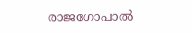രാജഗോപാൽ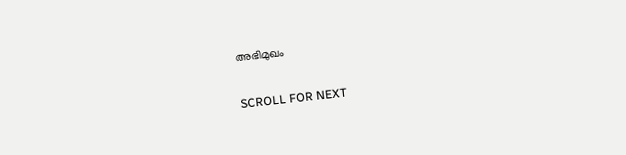അഭിമുഖം

SCROLL FOR NEXT